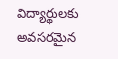విద్యార్థులకు అవసరమైన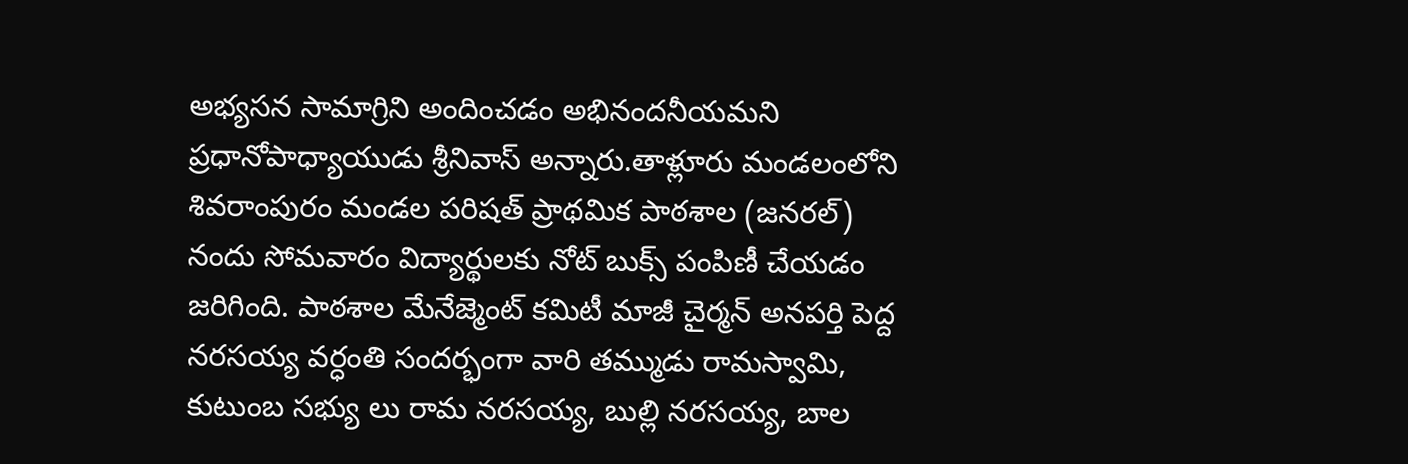అభ్యసన సామాగ్రిని అందించడం అభినందనీయమని ప్రధానోపాధ్యాయుడు శ్రీనివాస్ అన్నారు.తాళ్లూరు మండలంలోని శివరాంపురం మండల పరిషత్ ప్రాథమిక పాఠశాల (జనరల్) నందు సోమవారం విద్యార్థులకు నోట్ బుక్స్ పంపిణీ చేయడం జరిగింది. పాఠశాల మేనేజ్మెంట్ కమిటీ మాజీ చైర్మన్ అనపర్తి పెద్ద నరసయ్య వర్ధంతి సందర్భంగా వారి తమ్ముడు రామస్వామి, కుటుంబ సభ్యు లు రామ నరసయ్య, బుల్లి నరసయ్య, బాల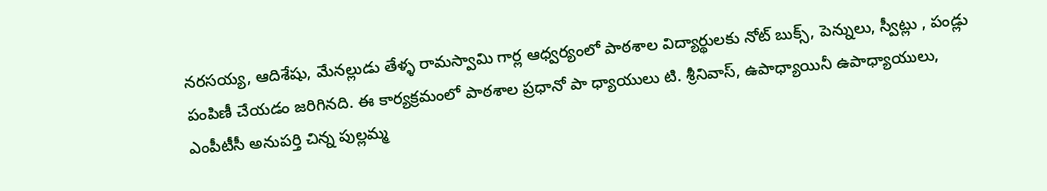నరసయ్య, ఆదిశేషు, మేనల్లుడు తేళ్ళ రామస్వామి గార్ల ఆధ్వర్యంలో పాఠశాల విద్యార్థులకు నోట్ బుక్స్, పెన్నులు, స్వీట్లు , పండ్లు పంపిణీ చేయడం జరిగినది. ఈ కార్యక్రమంలో పాఠశాల ప్రధానో పా ధ్యాయులు టి. శ్రీనివాస్, ఉపాధ్యాయినీ ఉపాధ్యాయులు, ఎంపీటీసీ అనుపర్తి చిన్న పుల్లమ్మ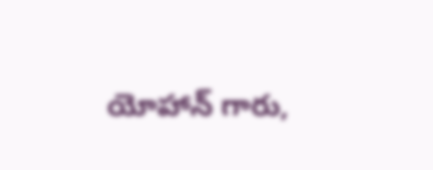యోహాన్ గారు,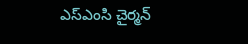ఎస్ఎంసి చైర్మన్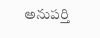అనుపర్తి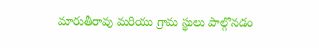మారుతీరావు మరియు గ్రామ స్థులు పాల్గొనడం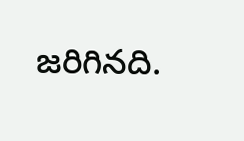జరిగినది.